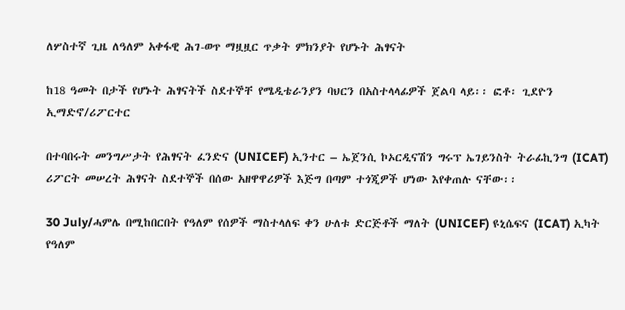ለሦስተኛ ጊዜ ለዓለም አቀፋዊ ሕገ-ወጥ ማዟዟር ጥቃት ምክንያት የሆኑት ሕፃናት

ከ18 ዓመት በታች የሆኑት ሕፃናትች ስደተኞቸ የሜዲቴራንያን ባህርን በአስተላላፊዎች ጀልባ ላይ፡፡ ፎቶ፡ ጊደዮን ኢማድኖ/ሪፖርተር

በተባበሩት መንግሥታት የሕፃናት ፈንድና (UNICEF) ኢንተር – ኤጀንሲ ኮኦርዲናሽን ግሩፕ ኤገይንስት ትራፊኪንግ (ICAT) ሪፖርት መሠረት ሕፃናት ስደተኞች በሰው አዘዋዋሪዎች እጅግ በጣም ተጎጂዎች ሆነው እየቀጠሉ ናቸው፡፡

30 July/ሓምሌ በሚከበርበት የዓለም የሰዎች ማስተላለፍ ቀን ሁለቱ ድርጅቶች ማለት (UNICEF) ዩኒሴፍና (ICAT) ኢካት የዓለም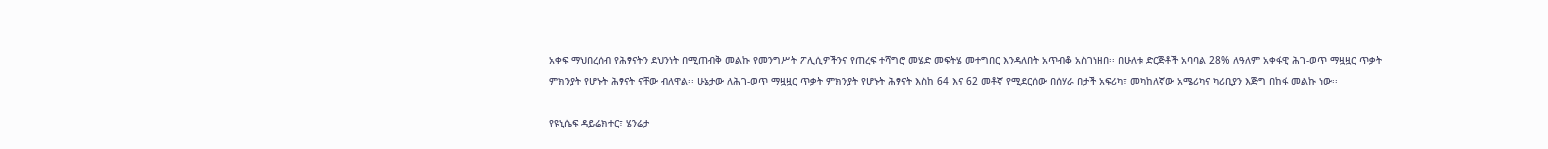አቀፍ ማህበረሰብ የሕፃናትን ደህንነት በሚጠብቅ መልኩ የመንግሥት ፖሊሲዎችንና የጠረፍ ተሻግሮ መሄድ መፍትሄ መተግበር እንዳለበት አጥብቆ አስገነዘበ፡፡ በሁለቱ ድርጅቶች አባባል 28% ለዓለም አቀፋዊ ሕገ-ወጥ ማዟዟር ጥቃት ምክንያት የሆኑት ሕፃናት ናቸው ብለዋል፡፡ ሁኔታው ለሕገ-ወጥ ማዟዟር ጥቃት ምክንያት የሆኑት ሕፃናት እስከ 64 እና 62 መቶኛ የሚደርሰው በሰሃራ በታች አፍሪካ፣ መካከለኛው አሜሪካና ካሪቢያን እጅግ በከፋ መልኩ ነው፡፡

የዩኒሴፍ ዳይሬክተር፣ ሄንሬታ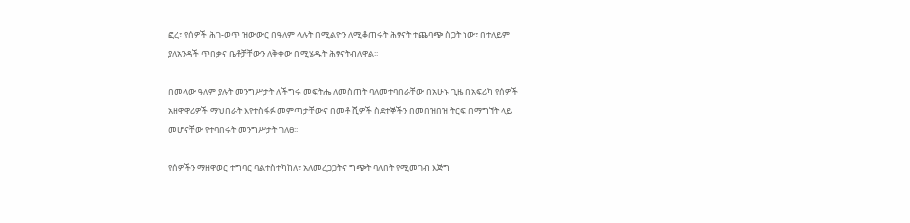ፎረ፣ የሰዎች ሕገ-ወጥ ዝውውር በዓለም ላሉት በሚልዮን ለሚቆጠሩት ሕፃናት ተጨባጭ ስጋት ነው፣ በተለይም ያለአንዳች ጥበቃና ቤቶቻቸውን ለቅቀው በሚሄዱት ሕፃናትብለዋል፡፡

በመላው ዓለም ያሉት መንግሥታት ለችግሩ መፍትሔ ለመስጠት ባለመተባበራቸው በአሁኑ ጊዜ በአፍሪካ የሰዎች አዘዋዋሪዎች ማህበራት እየተስፋፉ መምጣታቸውና በመቶ ሺዎች ስደተኞችን በመበዝበዝ ትርፍ በማግኘት ላይ መሆናቸው የተባበሩት መንግሥታት ገለፀ፡፡

የሰዎችን ማዘዋወር ተግባር ባልተስተካከለ፣ አለመረጋጋትና ግጭት ባለበት የሚመገብ እጅግ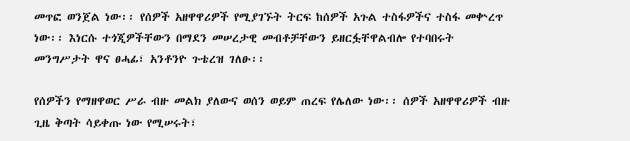መጥፎ ወንጀል ነው፡፡ የሰዎች አዘዋዋሪዎች የሚያገኙት ትርፍ ከሰዎች አጉል ተስፋዎችና ተስፋ መቍረጥ ነው፡፡ እነርሱ ተጎጂዎችቸውን በማደን መሠረታዊ መብቶቻቸውን ይዘርፏቸዋልብሎ የተባበሩት መንግሥታት ዋና ፀሓፊ፣ አንቶንዮ ጉቴረዝ ገለፁ፡፡

የሰዎችን የማዘዋወር ሥራ ብዙ መልክ ያለውና ወሰን ወይም ጠረፍ የሌለው ነው፡፡ ሰዎች አዘዋዋሪዎች ብዙ ጊዜ ቅጣት ሳይቀጡ ነው የሚሠሩት፣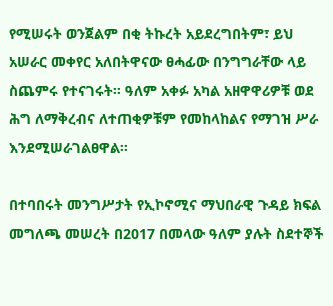የሚሠሩት ወንጀልም በቂ ትኩረት አይደረግበትም፣ ይህ አሠራር መቀየር አለበትዋናው ፀሓፊው በንግግራቸው ላይ ስጨምሩ የተናገሩት፡፡ ዓለም አቀፉ አካል አዘዋዋሪዎቹ ወደ ሕግ ለማቅረብና ለተጠቂዎቹም የመከላከልና የማገዝ ሥራ እንደሚሠራገልፀዋል፡፡

በተባበሩት መንግሥታት የኢኮኖሚና ማህበራዊ ጉዳይ ክፍል መግለጫ መሠረት በ2017 በመላው ዓለም ያሉት ስደተኞች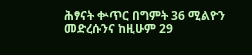ሕፃናት ቍጥር በግምት 36 ሚልዮን መድረሱንና ከዚሁም 29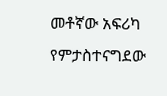መቶኛው አፍሪካ የምታስተናግደው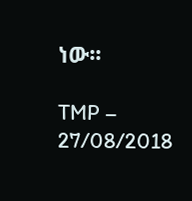ነው፡፡

TMP – 27/08/2018